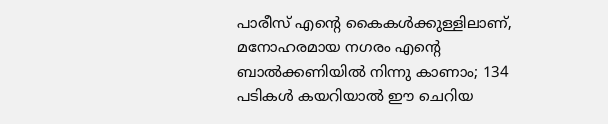പാരീസ് എന്‍റെ കൈകൾക്കുള്ളിലാണ്, മനോഹരമായ നഗരം എന്‍റെ ബാൽക്കണിയിൽ നിന്നു കാണാം; 134 പടികൾ കയറിയാൽ ഈ ചെറിയ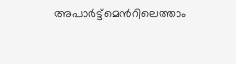അപാർട്ട്മെന്‍റിലെത്താം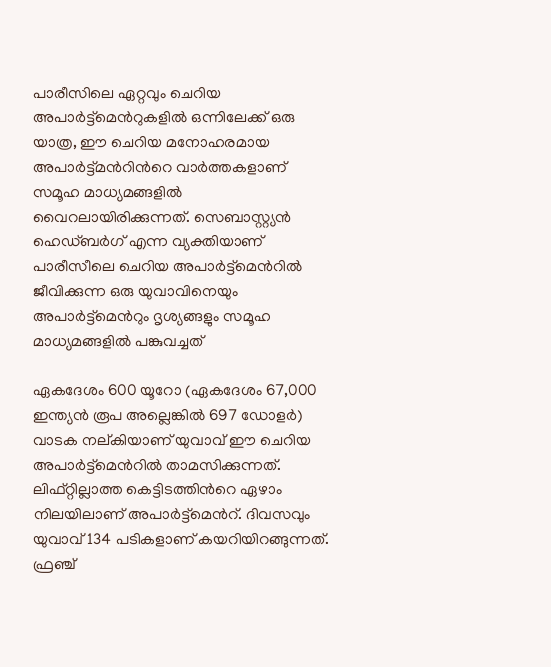പാരീസിലെ ഏറ്റവും ചെറിയ അപാർട്ട്മെന്‍റുകളിൽ ഒന്നിലേക്ക് ഒരു യാത്ര, ഈ ചെറിയ മനോഹരമായ അപാർട്ട്മന്‍റിന്‍റെ വാർത്തകളാണ് സമൂഹ മാധ്യമങ്ങളിൽ വൈറലായിരിക്കുന്നത്. സെബാസ്റ്റ്യൻ ഹെഡ്ബർഗ് എന്ന വ്യക്തിയാണ് പാരീസീലെ ചെറിയ അപാർട്ട്മെന്‍റിൽ ജീവിക്കുന്ന ഒരു യുവാവിനെയും അപാർട്ട്മെന്‍റും ദൃശ്യങ്ങളും സമൂഹ മാധ്യമങ്ങളിൽ പങ്കുവച്ചത്

ഏകദേശം 600 യൂറോ (ഏകദേശം 67,000 ഇന്ത്യൻ രൂപ അല്ലെങ്കിൽ 697 ഡോളർ) വാടക നല്കിയാണ് യുവാവ് ഈ ചെറിയ അപാർട്ട്മെന്‍റിൽ താമസിക്കുന്നത്. ലിഫ്റ്റില്ലാത്ത കെട്ടിടത്തിന്‍റെ ഏഴാം നിലയിലാണ് അപാർട്ട്മെന്‍റ്. ദിവസവും യുവാവ് 134 പടികളാണ് കയറിയിറങ്ങുന്നത്. ഫ്രഞ്ച്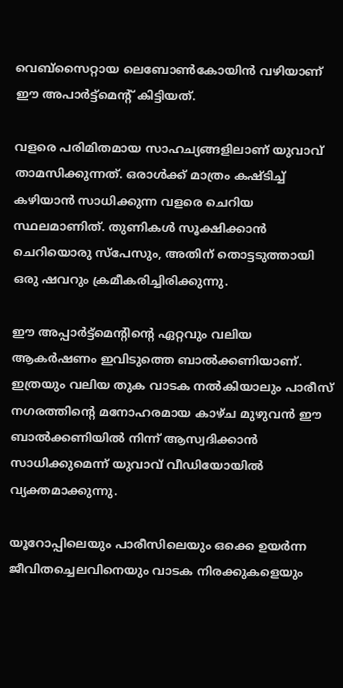വെബ്സൈറ്റായ ലെബോൺകോയിൻ വഴിയാണ് ഈ അപാർട്ട്മെന്‍റ് കിട്ടിയത്.

വളരെ പരിമിതമായ സാഹച്യങ്ങളിലാണ് യുവാവ് താമസിക്കുന്നത്. ഒരാൾക്ക് മാത്രം കഷ്ടിച്ച് കഴിയാൻ സാധിക്കുന്ന വളരെ ചെറിയ സ്ഥലമാണിത്. തുണികൾ സൂക്ഷിക്കാൻ ചെറിയൊരു സ്പേസും, അതിന് തൊട്ടടുത്തായി ഒരു ഷവറും ക്രമീകരിച്ചിരിക്കുന്നു.

ഈ അപ്പാർട്ട്മെന്‍റിന്‍റെ ഏറ്റവും വലിയ ആകർഷണം ഇവിടുത്തെ ബാൽക്കണിയാണ്. ഇത്രയും വലിയ തുക വാടക നൽകിയാലും പാരീസ് നഗരത്തിന്‍റെ മനോഹരമായ കാഴ്ച മുഴുവൻ ഈ ബാൽക്കണിയിൽ നിന്ന് ആസ്വദിക്കാൻ സാധിക്കുമെന്ന് യുവാവ് വീഡിയോയിൽ വ്യക്തമാക്കുന്നു.

യൂറോപ്പിലെയും പാരീസിലെയും ഒക്കെ ഉയർന്ന ജീവിതച്ചെലവിനെയും വാടക നിരക്കുകളെയും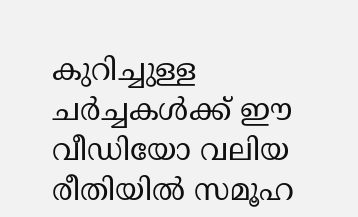കുറിച്ചുള്ള ചർച്ചകൾക്ക് ഈ വീഡിയോ വലിയ രീതിയിൽ സമൂഹ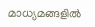മാധ്യമങ്ങളിൽ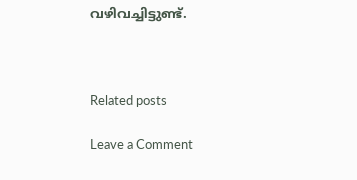വഴിവച്ചിട്ടുണ്ട്.



Related posts

Leave a Comment